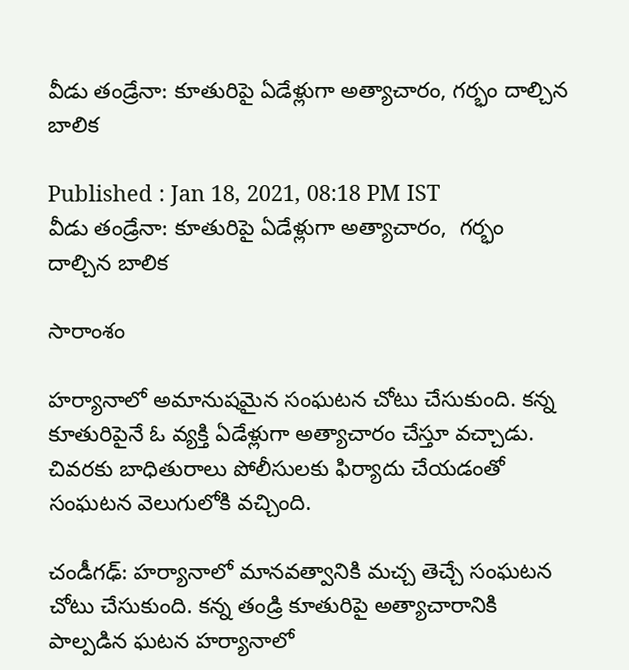వీడు తండ్రేనా: కూతురిపై ఏడేళ్లుగా అత్యాచారం, గర్భం దాల్చిన బాలిక

Published : Jan 18, 2021, 08:18 PM IST
వీడు తండ్రేనా: కూతురిపై ఏడేళ్లుగా అత్యాచారం,  గర్భం దాల్చిన బాలిక

సారాంశం

హర్యానాలో అమానుషమైన సంఘటన చోటు చేసుకుంది. కన్న కూతురిపైనే ఓ వ్యక్తి ఏడేళ్లుగా అత్యాచారం చేస్తూ వచ్చాడు. చివరకు బాధితురాలు పోలీసులకు ఫిర్యాదు చేయడంతో సంఘటన వెలుగులోకి వచ్చింది.

చండీగఢ్: హర్యానాలో మానవత్వానికి మచ్చ తెచ్చే సంఘటన చోటు చేసుకుంది. కన్న తండ్రి కూతురిపై అత్యాచారానికి పాల్పడిన ఘటన హర్యానాలో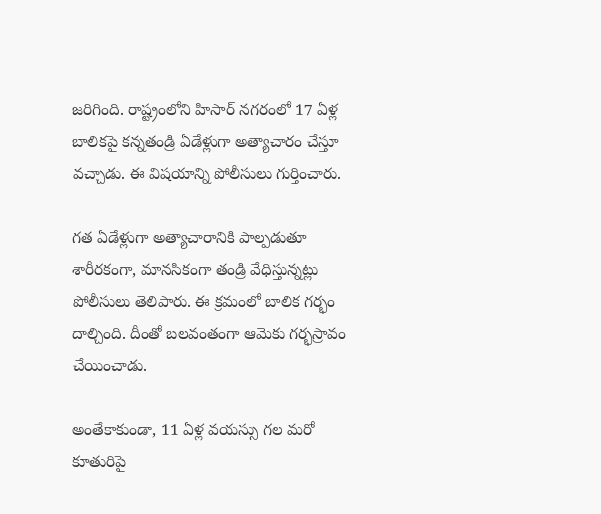జరిగింది. రాష్ట్రంలోని హిసార్ నగరంలో 17 ఏళ్ల బాలికపై కన్నతండ్రి ఏడేళ్లుగా అత్యాచారం చేస్తూ వచ్చాడు. ఈ విషయాన్ని పోలీసులు గుర్తించారు.

గత ఏడేళ్లుగా అత్యాచారానికి పాల్పడుతూ శారీరకంగా, మానసికంగా తండ్రి వేధిస్తున్నట్లు పోలీసులు తెలిపారు. ఈ క్రమంలో బాలిక గర్భం దాల్చింది. దీంతో బలవంతంగా ఆమెకు గర్భస్రావం చేయించాడు.

అంతేకాకుండా, 11 ఏళ్ల వయస్సు గల మరో కూతురిపై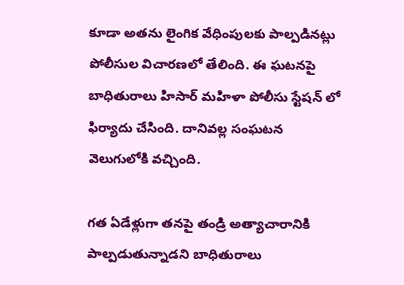కూడా అతను లైంగిక వేధింపులకు పాల్పడినట్లు పోలీసుల విచారణలో తేలింది. ఈ ఘటనపై బాధితురాలు హిసార్ మహిళా పోలీసు స్టేషన్ లో ఫిర్యాదు చేసింది. దానివల్ల సంఘటన వెలుగులోకి వచ్చింది.

గత ఏడేళ్లుగా తనపై తండ్రి అత్యాచారానికి పాల్పడుతున్నాడని బాధితురాలు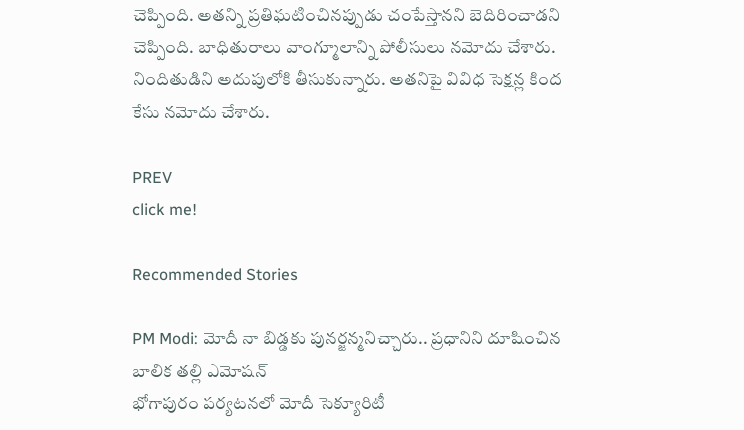చెప్పింది. అతన్ని ప్రతిఘటించినప్పుడు చంపేస్తానని బెదిరించాడని చెప్పింది. బాధితురాలు వాంగ్మూలాన్ని పోలీసులు నమోదు చేశారు. నిందితుడిని అదుపులోకి తీసుకున్నారు. అతనిపై వివిధ సెక్షన్ల కింద కేసు నమోదు చేశారు.

PREV
click me!

Recommended Stories

PM Modi: మోదీ నా బిడ్డకు పునర్జన్మనిచ్చారు.. ప్రధానిని దూషించిన బాలిక తల్లి ఎమోషన్
భోగాపురం పర్యటనలో మోదీ సెక్యూరిటీ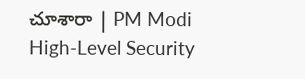చూశారా | PM Modi High-Level Security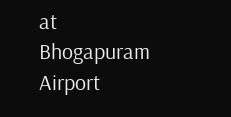at Bhogapuram Airport